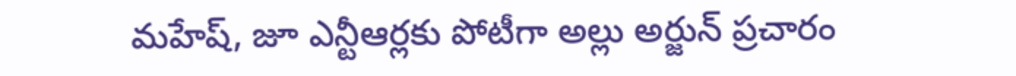మహేష్, జూ ఎన్టీఆర్లకు పోటీగా అల్లు అర్జున్ ప్రచారం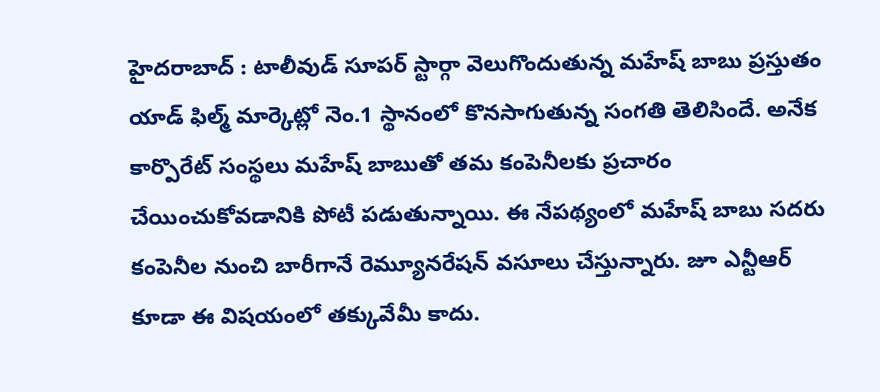హైదరాబాద్ : టాలీవుడ్ సూపర్ స్టార్గా వెలుగొందుతున్న మహేష్ బాబు ప్రస్తుతం యాడ్ ఫిల్మ్ మార్కెట్లో నెం.1 స్థానంలో కొనసాగుతున్న సంగతి తెలిసిందే. అనేక కార్పొరేట్ సంస్థలు మహేష్ బాబుతో తమ కంపెనీలకు ప్రచారం చేయించుకోవడానికి పోటీ పడుతున్నాయి. ఈ నేపథ్యంలో మహేష్ బాబు సదరు కంపెనీల నుంచి బారీగానే రెమ్యూనరేషన్ వసూలు చేస్తున్నారు. జూ ఎన్టీఆర్ కూడా ఈ విషయంలో తక్కువేమీ కాదు.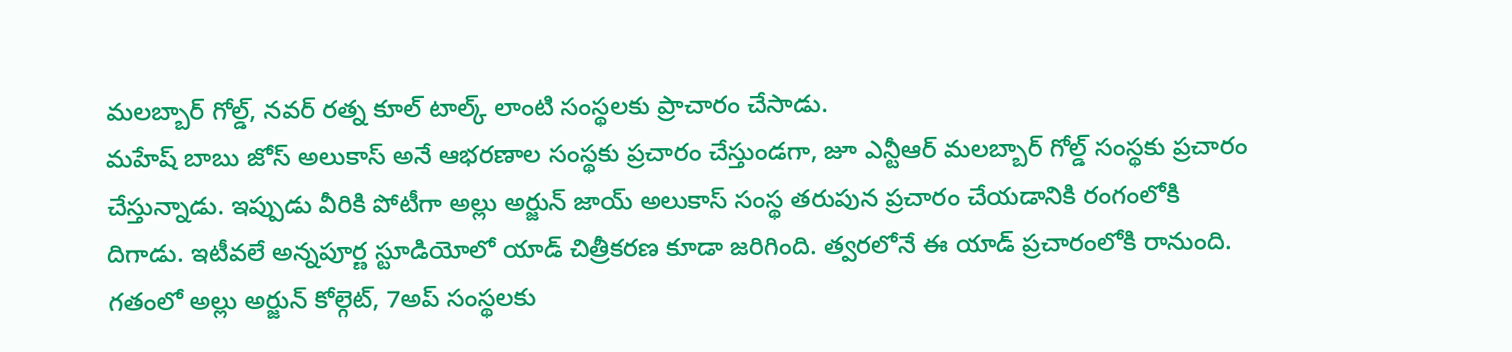మలబ్బార్ గోల్డ్, నవర్ రత్న కూల్ టాల్క్ లాంటి సంస్థలకు ప్రాచారం చేసాడు.
మహేష్ బాబు జోస్ అలుకాస్ అనే ఆభరణాల సంస్థకు ప్రచారం చేస్తుండగా, జూ ఎన్టీఆర్ మలబ్బార్ గోల్డ్ సంస్థకు ప్రచారం చేస్తున్నాడు. ఇప్పుడు వీరికి పోటీగా అల్లు అర్జున్ జాయ్ అలుకాస్ సంస్థ తరుపున ప్రచారం చేయడానికి రంగంలోకి దిగాడు. ఇటీవలే అన్నపూర్ణ స్టూడియోలో యాడ్ చిత్రీకరణ కూడా జరిగింది. త్వరలోనే ఈ యాడ్ ప్రచారంలోకి రానుంది.
గతంలో అల్లు అర్జున్ కోల్గెట్, 7అప్ సంస్థలకు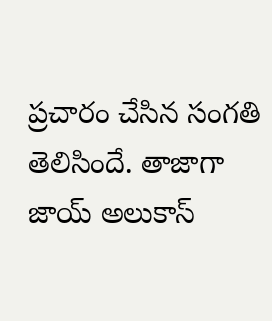ప్రచారం చేసిన సంగతి తెలిసిందే. తాజాగా జాయ్ అలుకాస్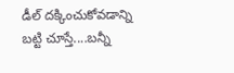డీల్ దక్కించుకోవడాన్ని బట్టి చూస్తే....బన్నీ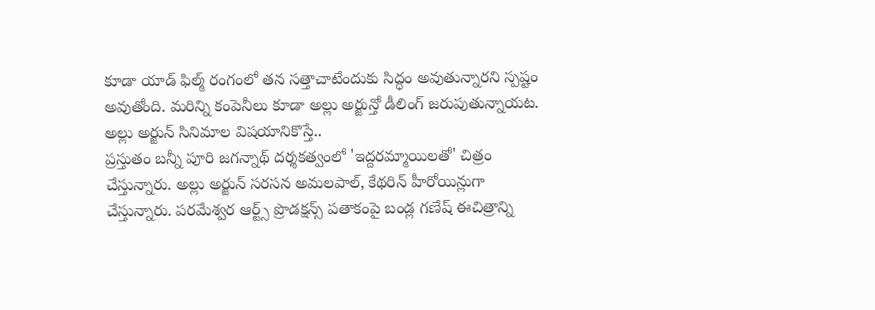కూడా యాడ్ ఫిల్మ్ రంగంలో తన సత్తాచాటేందుకు సిద్ధం అవుతున్నారని స్పష్టం అవుతోంది. మరిన్ని కంపెనీలు కూడా అల్లు అర్జున్తో డీలింగ్ జరుపుతున్నాయట.
అల్లు అర్జున్ సినిమాల విషయానికొస్తే..
ప్రస్తుతం బన్నీ పూరి జగన్నాథ్ దర్శకత్వంలో 'ఇద్దరమ్మాయిలతో' చిత్రం చేస్తున్నారు. అల్లు అర్జున్ సరసన అమలపాల్, కేథరిన్ హీరోయిన్లుగా చేస్తున్నారు. పరమేశ్వర ఆర్ట్స్ ప్రొడక్షన్స్ పతాకంపై బండ్ల గణేష్ ఈచిత్రాన్ని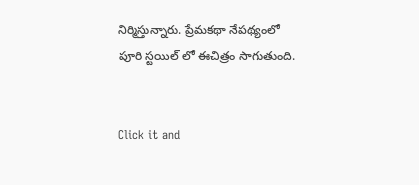నిర్మిస్తున్నారు. ప్రేమకథా నేపథ్యంలో పూరి స్టయిల్ లో ఈచిత్రం సాగుతుంది.


Click it and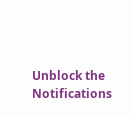Unblock the Notifications